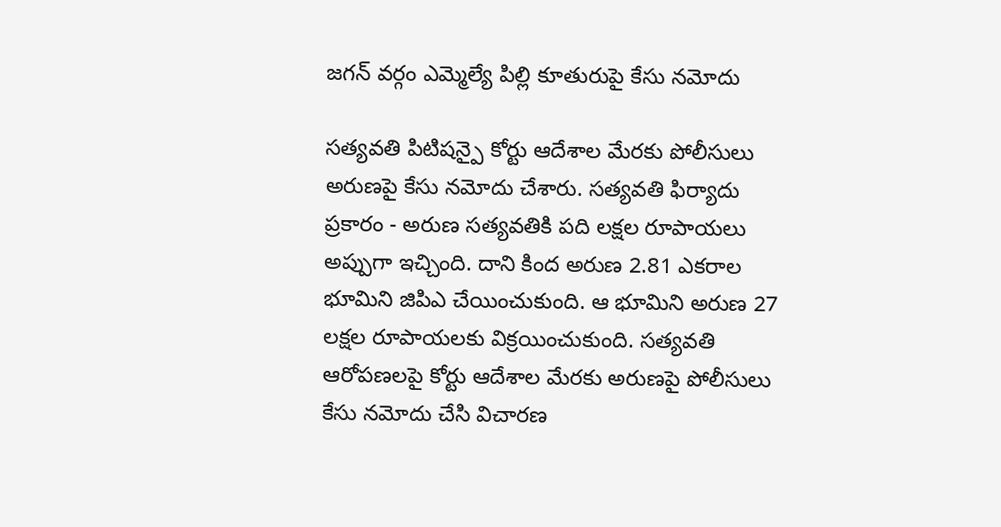జగన్ వర్గం ఎమ్మెల్యే పిల్లి కూతురుపై కేసు నమోదు

సత్యవతి పిటిషన్పై కోర్టు ఆదేశాల మేరకు పోలీసులు అరుణపై కేసు నమోదు చేశారు. సత్యవతి ఫిర్యాదు ప్రకారం - అరుణ సత్యవతికి పది లక్షల రూపాయలు అప్పుగా ఇచ్చింది. దాని కింద అరుణ 2.81 ఎకరాల భూమిని జిపిఎ చేయించుకుంది. ఆ భూమిని అరుణ 27 లక్షల రూపాయలకు విక్రయించుకుంది. సత్యవతి ఆరోపణలపై కోర్టు ఆదేశాల మేరకు అరుణపై పోలీసులు కేసు నమోదు చేసి విచారణ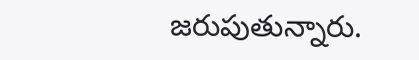జరుపుతున్నారు.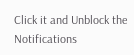Click it and Unblock the Notifications